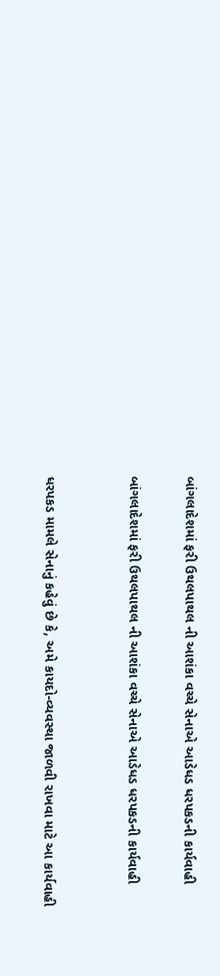બાંગલાદેશમાં ફરી ઉથલપાથલ ની આશંકા વચ્ચે સેનાએ આડેધડ ધરપકડની કાર્યવાહી

બાંગલાદેશમાં ફરી ઉથલપાથલ ની આશંકા વચ્ચે સેનાએ આડેધડ ધરપકડની કાર્યવાહી


ધરપકડ મામલે સેનાનું કહેવું છે કે, અમે કાયદો-વ્યવસ્થા જાળવી રાખવા માટે આ કાર્યવાહી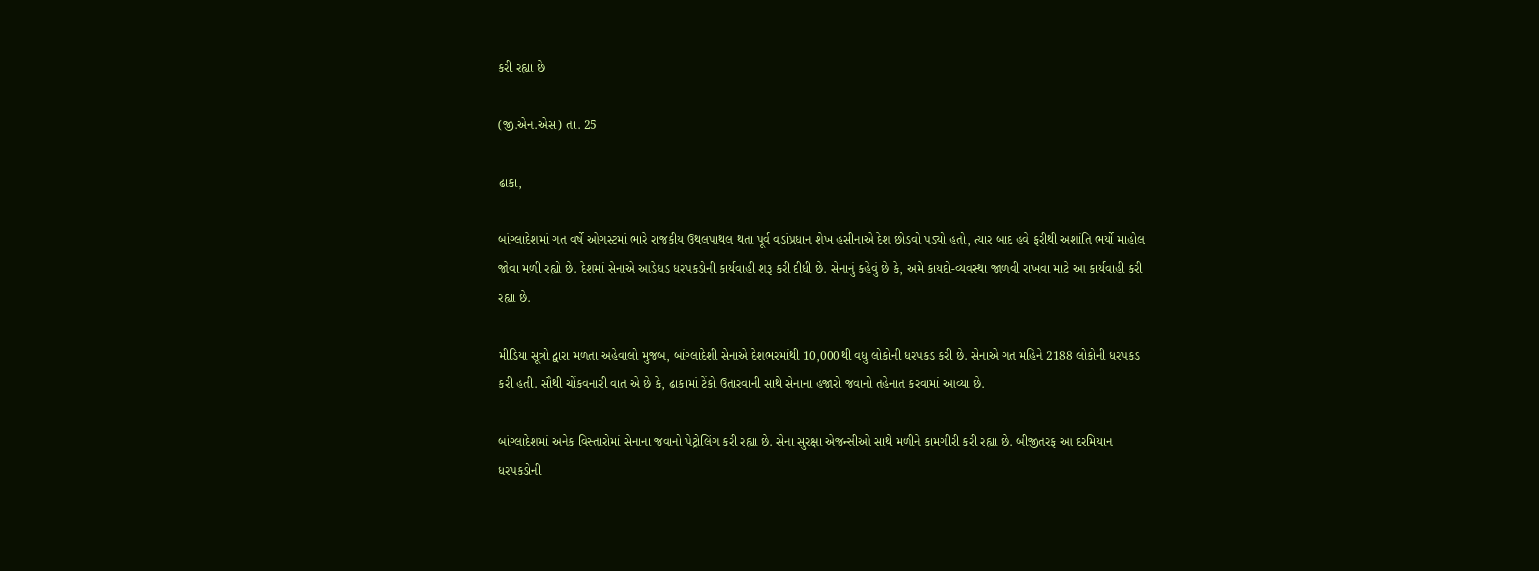કરી રહ્યા છે

(જી.એન.એસ) તા. 25

ઢાકા,

બાંગ્લાદેશમાં ગત વર્ષે ઓગસ્ટમાં ભારે રાજકીય ઉથલપાથલ થતા પૂર્વ વડાંપ્રધાન શેખ હસીનાએ દેશ છોડવો પડ્યો હતો, ત્યાર બાદ હવે ફરીથી અશાંતિ ભર્યો માહોલ જોવા મળી રહ્યો છે. દેશમાં સેનાએ આડેધડ ધરપકડોની કાર્યવાહી શરૂ કરી દીધી છે. સેનાનું કહેવું છે કે, અમે કાયદો-વ્યવસ્થા જાળવી રાખવા માટે આ કાર્યવાહી કરી રહ્યા છે.

મીડિયા સૂત્રો દ્વારા મળતા અહેવાલો મુજબ, બાંગ્લાદેશી સેનાએ દેશભરમાંથી 10,000થી વધુ લોકોની ધરપકડ કરી છે. સેનાએ ગત મહિને 2188 લોકોની ધરપકડ કરી હતી. સૌથી ચોંકવનારી વાત એ છે કે, ઢાકામાં ટેંકો ઉતારવાની સાથે સેનાના હજારો જવાનો તહેનાત કરવામાં આવ્યા છે.

બાંગ્લાદેશમાં અનેક વિસ્તારોમાં સેનાના જવાનો પેટ્રોલિંગ કરી રહ્યા છે. સેના સુરક્ષા એજન્સીઓ સાથે મળીને કામગીરી કરી રહ્યા છે. બીજીતરફ આ દરમિયાન ધરપકડોની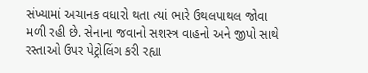સંખ્યામાં અચાનક વધારો થતા ત્યાં ભારે ઉથલપાથલ જોવા મળી રહી છે. સેનાના જવાનો સશસ્ત્ર વાહનો અને જીપો સાથે રસ્તાઓ ઉપર પેટ્રોલિંગ કરી રહ્યા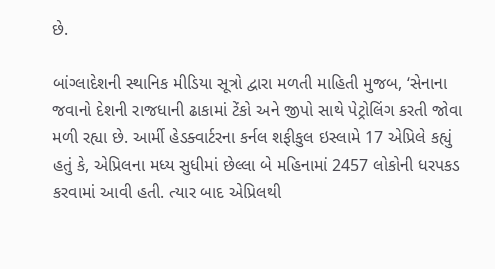છે.

બાંગ્લાદેશની સ્થાનિક મીડિયા સૂત્રો દ્વારા મળતી માહિતી મુજબ, ‘સેનાના જવાનો દેશની રાજધાની ઢાકામાં ટેંકો અને જીપો સાથે પેટ્રોલિંગ કરતી જોવા મળી રહ્યા છે. આર્મી હેડક્વાર્ટરના કર્નલ શફીકુલ ઇસ્લામે 17 એપ્રિલે કહ્યું હતું કે, એપ્રિલના મધ્ય સુધીમાં છેલ્લા બે મહિનામાં 2457 લોકોની ધરપકડ કરવામાં આવી હતી. ત્યાર બાદ એપ્રિલથી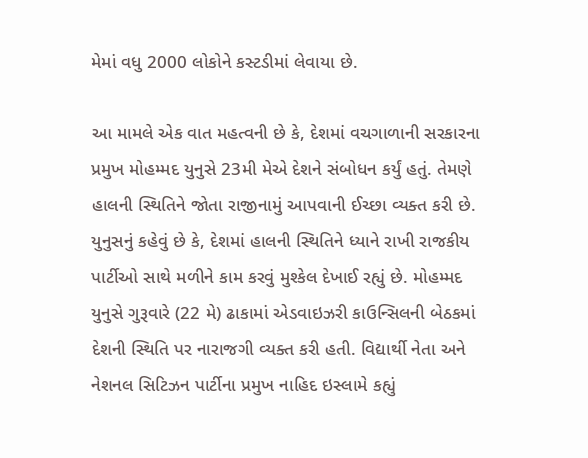મેમાં વધુ 2000 લોકોને કસ્ટડીમાં લેવાયા છે.

આ મામલે એક વાત મહત્વની છે કે, દેશમાં વચગાળાની સરકારના પ્રમુખ મોહમ્મદ યુનુસે 23મી મેએ દેશને સંબોધન કર્યું હતું. તેમણે હાલની સ્થિતિને જોતા રાજીનામું આપવાની ઈચ્છા વ્યક્ત કરી છે. યુનુસનું કહેવું છે કે, દેશમાં હાલની સ્થિતિને ધ્યાને રાખી રાજકીય પાર્ટીઓ સાથે મળીને કામ કરવું મુશ્કેલ દેખાઈ રહ્યું છે. મોહમ્મદ યુનુસે ગુરૂવારે (22 મે) ઢાકામાં એડવાઇઝરી કાઉન્સિલની બેઠકમાં દેશની સ્થિતિ પર નારાજગી વ્યક્ત કરી હતી. વિદ્યાર્થી નેતા અને નેશનલ સિટિઝન પાર્ટીના પ્રમુખ નાહિદ ઇસ્લામે કહ્યું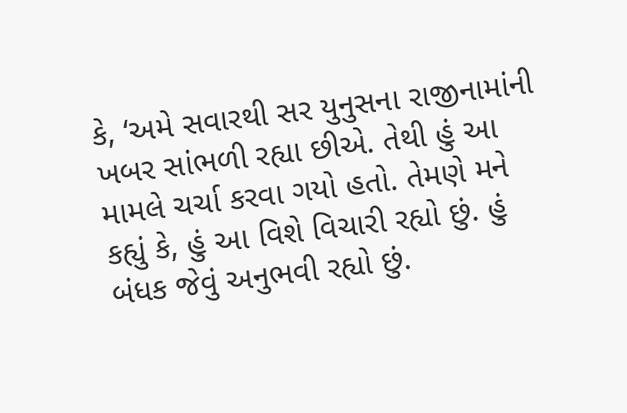કે, ‘અમે સવારથી સર યુનુસના રાજીનામાંની ખબર સાંભળી રહ્યા છીએ. તેથી હું આ મામલે ચર્ચા કરવા ગયો હતો. તેમણે મને કહ્યું કે, હું આ વિશે વિચારી રહ્યો છું. હું બંધક જેવું અનુભવી રહ્યો છું.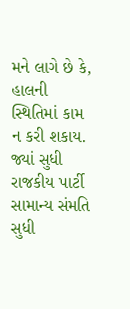મને લાગે છે કે, હાલની સ્થિતિમાં કામ ન કરી શકાય. જ્યાં સુધી રાજકીય પાર્ટી સામાન્ય સંમતિ સુધી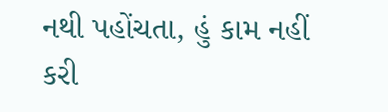નથી પહોંચતા, હું કામ નહીં કરી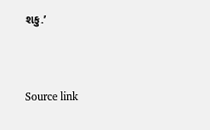શકુ.’



Source link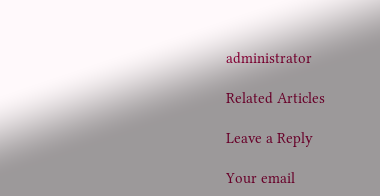administrator

Related Articles

Leave a Reply

Your email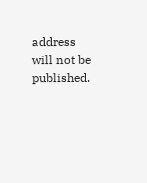address will not be published.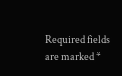Required fields are marked *